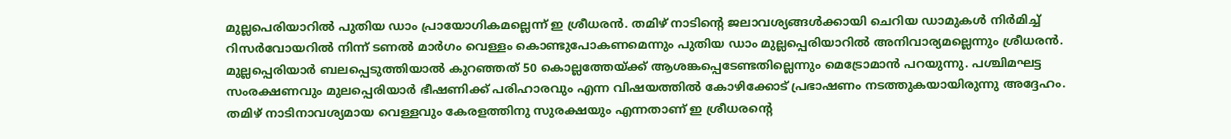മുല്ലപെരിയാറിൽ പുതിയ ഡാം പ്രായോഗികമല്ലെന്ന് ഇ ശ്രീധരൻ. തമിഴ് നാടിൻ്റെ ജലാവശ്യങ്ങൾക്കായി ചെറിയ ഡാമുകൾ നിർമിച്ച് റിസർവോയറിൽ നിന്ന് ടണൽ മാർഗം വെള്ളം കൊണ്ടുപോകണമെന്നും പുതിയ ഡാം മുല്ലപ്പെരിയാറിൽ അനിവാര്യമല്ലെന്നും ശ്രീധരൻ.
മുല്ലപ്പെരിയാർ ബലപ്പെടുത്തിയാൽ കുറഞ്ഞത് 50 കൊല്ലത്തേയ്ക്ക് ആശങ്കപ്പെടേണ്ടതില്ലെന്നും മെട്രോമാൻ പറയുന്നു. പശ്ചിമഘട്ട സംരക്ഷണവും മുലപ്പെരിയാർ ഭീഷണിക്ക് പരിഹാരവും എന്ന വിഷയത്തിൽ കോഴിക്കോട് പ്രഭാഷണം നടത്തുകയായിരുന്നു അദ്ദേഹം.
തമിഴ് നാടിനാവശ്യമായ വെള്ളവും കേരളത്തിനു സുരക്ഷയും എന്നതാണ് ഇ ശ്രീധരൻ്റെ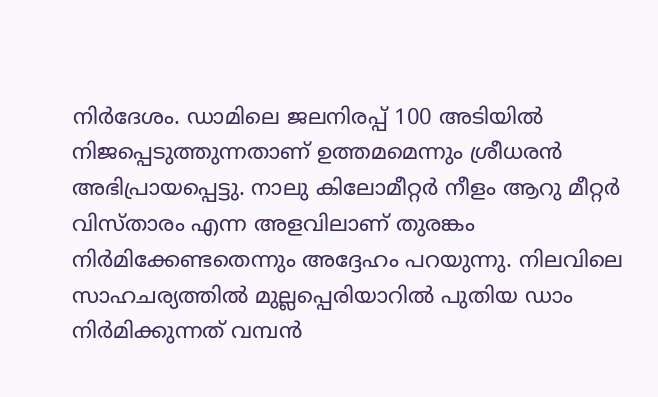നിർദേശം. ഡാമിലെ ജലനിരപ്പ് 100 അടിയിൽ നിജപ്പെടുത്തുന്നതാണ് ഉത്തമമെന്നും ശ്രീധരൻ അഭിപ്രായപ്പെട്ടു. നാലു കിലോമീറ്റർ നീളം ആറു മീറ്റർ വിസ്താരം എന്ന അളവിലാണ് തുരങ്കം നിർമിക്കേണ്ടതെന്നും അദ്ദേഹം പറയുന്നു. നിലവിലെ സാഹചര്യത്തിൽ മുല്ലപ്പെരിയാറിൽ പുതിയ ഡാം നിർമിക്കുന്നത് വമ്പൻ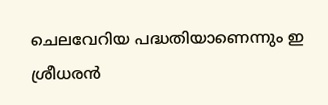ചെലവേറിയ പദ്ധതിയാണെന്നും ഇ ശ്രീധരൻ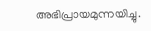അഭിപ്രായമുന്നയിച്ചു.